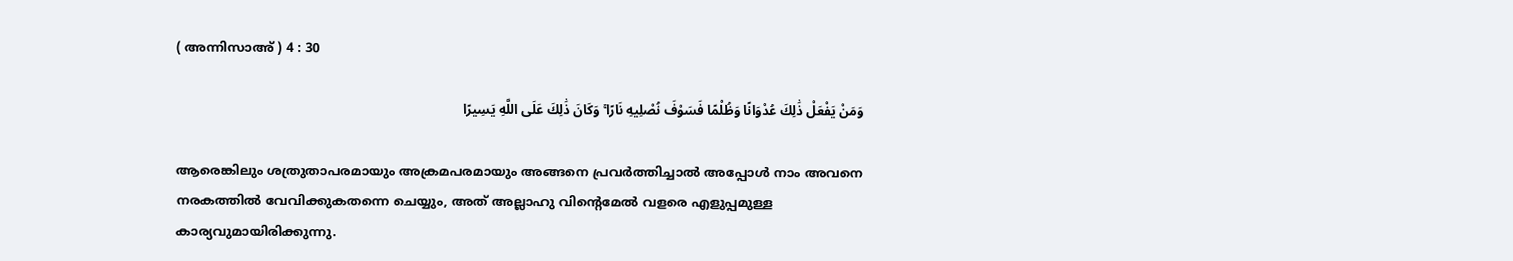( അന്നിസാഅ് ) 4 : 30

وَمَنْ يَفْعَلْ ذَٰلِكَ عُدْوَانًا وَظُلْمًا فَسَوْفَ نُصْلِيهِ نَارًا ۚ وَكَانَ ذَٰلِكَ عَلَى اللَّهِ يَسِيرًا

ആരെങ്കിലും ശത്രുതാപരമായും അക്രമപരമായും അങ്ങനെ പ്രവര്‍ത്തിച്ചാല്‍ അപ്പോള്‍ നാം അവനെ നരകത്തില്‍ വേവിക്കുകതന്നെ ചെയ്യും, അത് അല്ലാഹു വിന്‍റെമേല്‍ വളരെ എളുപ്പമുള്ള കാര്യവുമായിരിക്കുന്നു.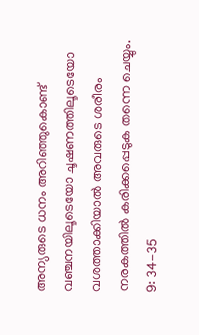അന്യരുടെ ധനം അറിഞ്ഞുകൊണ്ട് വഞ്ചനയിലൂടെയോ ചൂഷണത്തിലൂടെയോ വശത്താക്കിയാല്‍ അവരുടെ ശരീരം നരകത്തില്‍ കരിക്കപ്പെടുക തന്നെ ചെയ്യും. 9: 34-35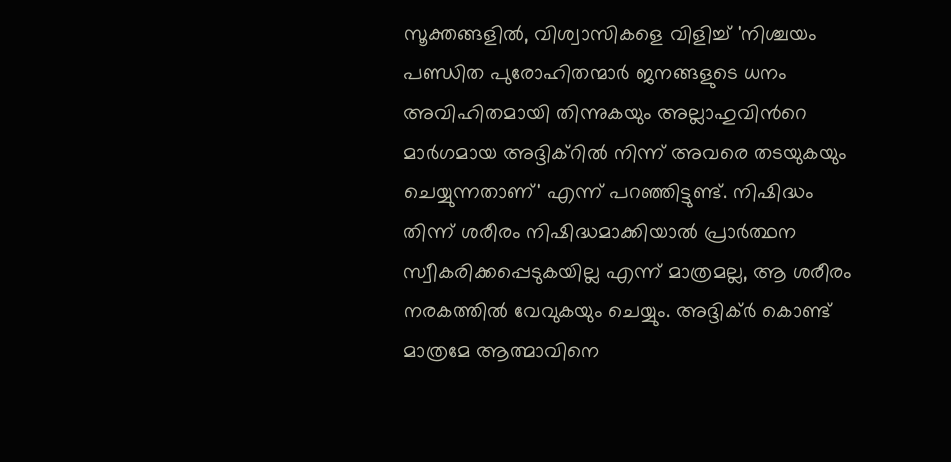സൂക്തങ്ങളില്‍, വിശ്വാസികളെ വിളിച്ച് 'നിശ്ചയം പണ്ഡിത പുരോഹിതന്മാര്‍ ജനങ്ങളുടെ ധനം അവിഹിതമായി തിന്നുകയും അല്ലാഹുവിന്‍റെ മാര്‍ഗമായ അദ്ദിക്റില്‍ നിന്ന് അവരെ തടയുകയും ചെയ്യുന്നതാണ്' എന്ന് പറഞ്ഞിട്ടുണ്ട്. നിഷിദ്ധം തിന്ന് ശരീരം നിഷിദ്ധമാക്കിയാല്‍ പ്രാര്‍ത്ഥന സ്വീകരിക്കപ്പെടുകയില്ല എന്ന് മാത്രമല്ല, ആ ശരീരം നരകത്തില്‍ വേവുകയും ചെയ്യും. അദ്ദിക്ര്‍ കൊണ്ട് മാത്രമേ ആത്മാവിനെ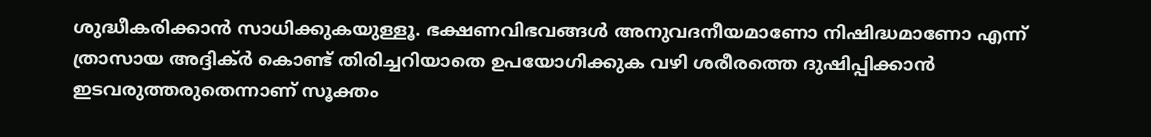ശുദ്ധീകരിക്കാന്‍ സാധിക്കുകയുള്ളൂ. ഭക്ഷണവിഭവങ്ങള്‍ അനുവദനീയമാണോ നിഷിദ്ധമാണോ എന്ന് ത്രാസായ അദ്ദിക്ര്‍ കൊണ്ട് തിരിച്ചറിയാതെ ഉപയോഗിക്കുക വഴി ശരീരത്തെ ദുഷിപ്പിക്കാന്‍ ഇടവരുത്തരുതെന്നാണ് സൂക്തം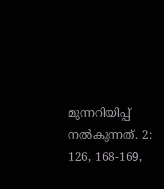മുന്നറിയിപ്പ് നല്‍കുന്നത്. 2: 126, 168-169,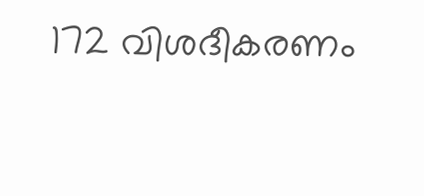172 വിശദീകരണം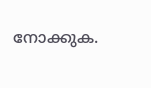നോക്കുക.